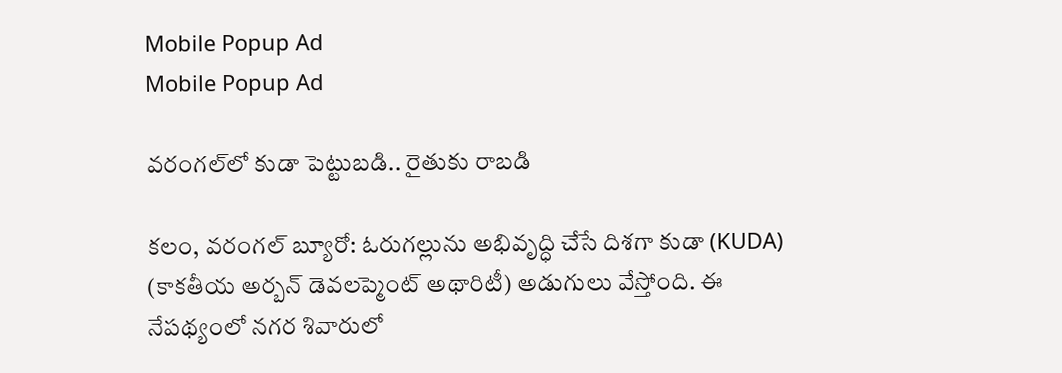Mobile Popup Ad
Mobile Popup Ad

వరంగల్‌లో కుడా పెట్టుబడి.. రైతుకు రాబడి

కలం, వరంగల్ బ్యూరో: ఓరుగల్లును అభివృద్ధి చేసే దిశగా కుడా (KUDA)  (కాకతీయ అర్బన్ డెవలప్మెంట్ అథారిటీ) అడుగులు వేస్తోంది. ఈ నేపథ్యంలో నగర శివారులో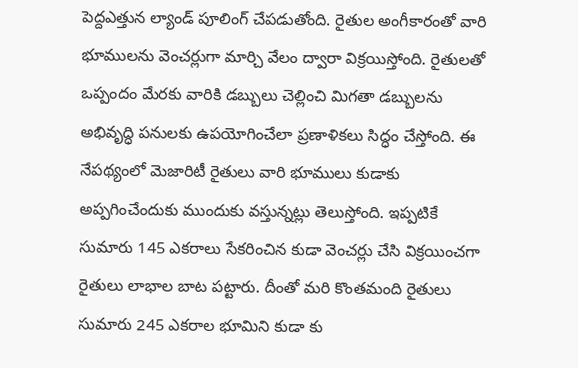పెద్దఎత్తున ల్యాండ్ పూలింగ్ చేపడుతోంది. రైతుల అంగీకారంతో వారి భూములను వెంచర్లు‌గా మార్చి వేలం ద్వారా విక్రయిస్తోంది. రైతులతో ఒప్పందం మేరకు వారికి డబ్బులు చెల్లించి మిగతా డబ్బులను అభివృద్ధి పనులకు ఉపయోగించేలా ప్రణాళికలు సిద్ధం చేస్తోంది. ఈ నేపథ్యంలో మెజారిటీ రైతులు వారి భూములు కుడాకు అప్పగించేందుకు ముందుకు వస్తున్నట్లు తెలుస్తోంది. ఇప్పటికే సుమారు 145 ఎకరాలు సేకరించిన కుడా వెంచర్లు చేసి విక్రయించగా రైతులు లాభాల బాట పట్టారు. దీంతో మరి కొంతమంది రైతులు సుమారు 245 ఎకరాల భూమిని కుడా కు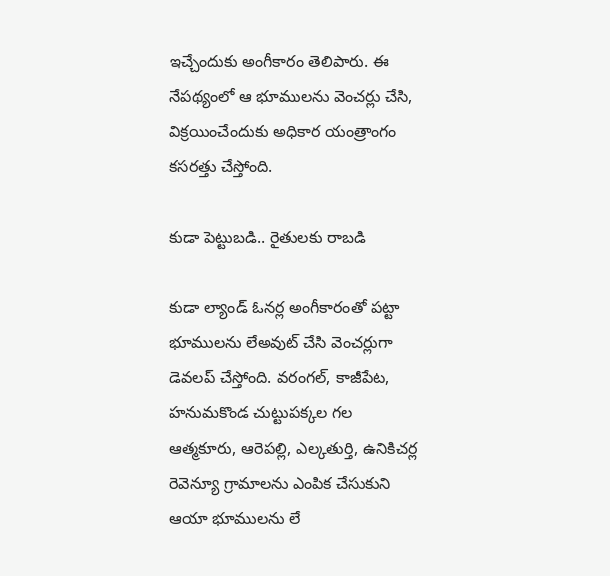ఇచ్చేందుకు అంగీకారం తెలిపారు. ఈ నేపథ్యంలో ఆ భూములను వెంచర్లు చేసి, విక్రయించేందుకు అధికార యంత్రాంగం కసరత్తు చేస్తోంది.

కుడా పెట్టుబడి.. రైతులకు రాబడి

కుడా ల్యాండ్ ఓనర్ల అంగీకారంతో పట్టా భూములను లేఅవుట్ చేసి వెంచర్లుగా డెవలప్ చేస్తోంది. వరంగల్, కాజీపేట, హనుమకొండ చుట్టుపక్కల గల ఆత్మకూరు, ఆరెపల్లి, ఎల్కతుర్తి, ఉనికిచర్ల రెవెన్యూ గ్రామాలను ఎంపిక చేసుకుని ఆయా భూములను లే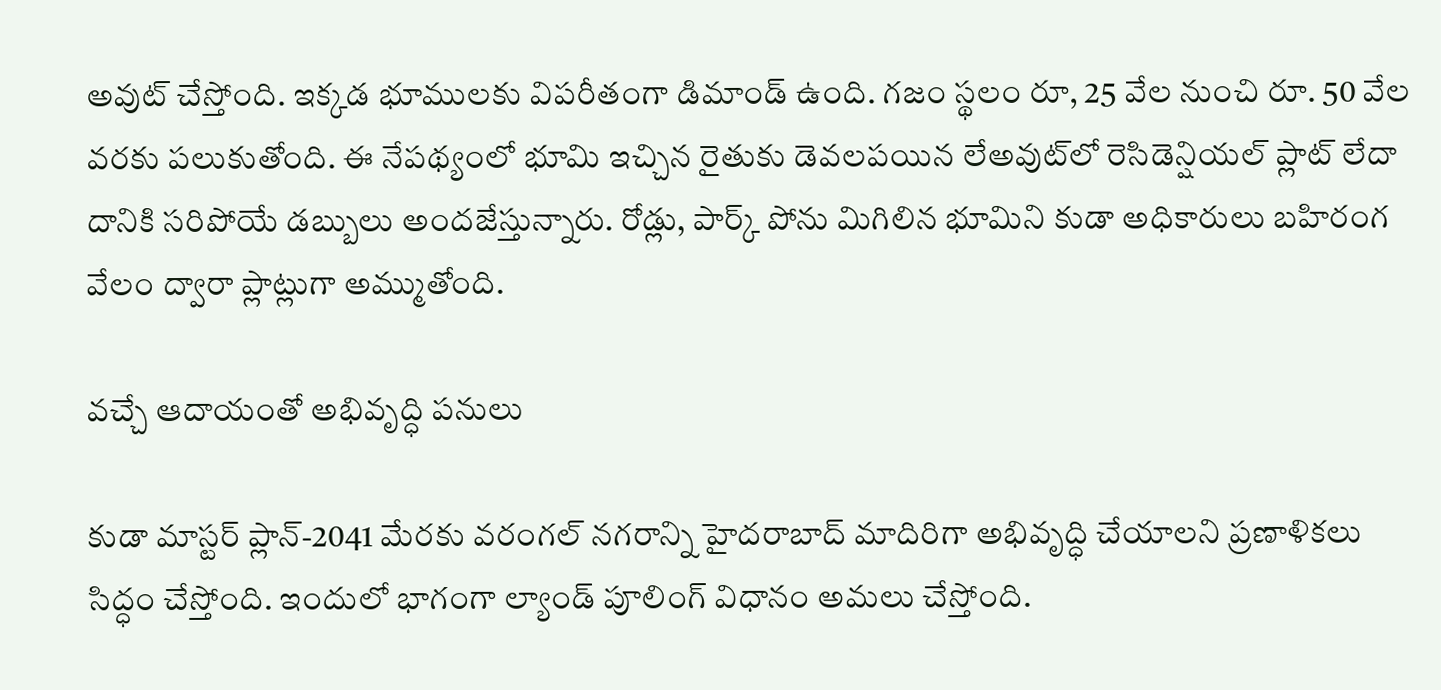అవుట్ చేస్తోంది. ఇక్కడ భూములకు విపరీతంగా డిమాండ్ ఉంది. గజం స్థలం రూ, 25 వేల నుంచి రూ. 50 వేల వరకు పలుకుతోంది. ఈ నేపథ్యంలో భూమి ఇచ్చిన రైతుకు డెవలపయిన లేఅవుట్‌లో రెసిడెన్షియల్ ప్లాట్ లేదా దానికి సరిపోయే డబ్బులు అందజేస్తున్నారు. రోడ్లు, పార్క్ పోను మిగిలిన భూమిని కుడా అధికారులు బహిరంగ వేలం ద్వారా ప్లాట్లుగా అమ్ముతోంది.

వచ్చే ఆదాయంతో అభివృద్ధి పనులు

కుడా మాస్టర్ ప్లాన్-2041 మేరకు వరంగల్ నగరాన్ని హైదరాబాద్ మాదిరిగా అభివృద్ధి చేయాలని ప్రణాళికలు సిద్ధం చేస్తోంది. ఇందులో భాగంగా ల్యాండ్ పూలింగ్ విధానం అమలు చేస్తోంది.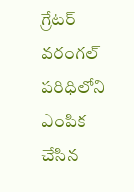గ్రేటర్ వరంగల్ పరిధిలోని ఎంపిక చేసిన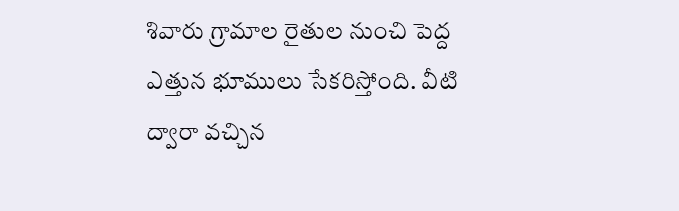శివారు గ్రామాల రైతుల నుంచి పెద్ద ఎత్తున భూములు సేకరిస్తోంది. వీటి ద్వారా వచ్చిన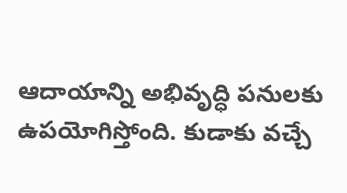ఆదాయాన్ని అభివృద్ధి పనులకు ఉపయోగిస్తోంది. కుడాకు వచ్చే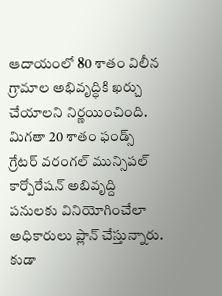ఆదాయంలో 80 శాతం విలీన గ్రామాల అభివృద్ధికి ఖర్చు చేయాలని నిర్ణయించింది. మిగతా 20 శాతం ఫండ్స్ గ్రేటర్ వరంగల్ మున్సిపల్ కార్పోరేషన్ అబివృద్ది పనులకు వినియోగించేలా అధికారులు ప్లాన్ చేస్తున్నారు. కుడా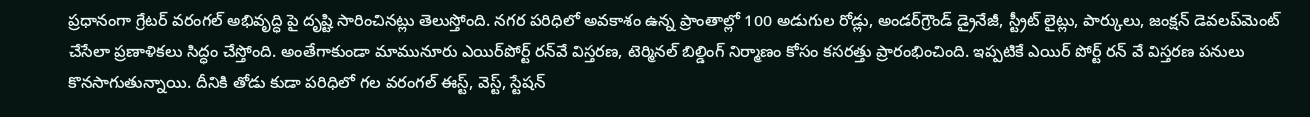ప్రధానంగా గ్రేటర్ వరంగల్ అభివృద్ధి పై దృష్టి సారించినట్లు తెలుస్తోంది. నగర పరిధిలో అవకాశం ఉన్న ప్రాంతాల్లో 100 అడుగుల రోడ్లు, అండర్‌గ్రౌండ్ డ్రైనేజీ, స్ట్రీట్ లైట్లు, పార్కులు, జంక్షన్ డెవలప్‌మెంట్ చేసేలా ప్రణాళికలు సిద్ధం చేస్తోంది. అంతేగాకుండా మామునూరు ఎయిర్‌పోర్ట్ రన్‌వే విస్తరణ, టెర్మినల్ బిల్డింగ్‌ నిర్మాణం కోసం కసరత్తు ప్రారంభించింది. ఇప్పటికే ఎయిర్ పోర్ట్ రన్ వే విస్తరణ పనులు కొనసాగుతున్నాయి. దీనికి తోడు కుడా పరిధిలో గల వరంగల్ ఈస్ట్, వెస్ట్, స్టేషన్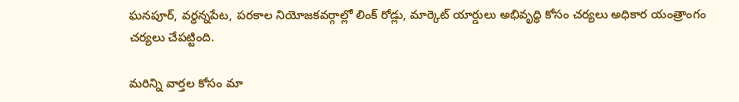ఘనపూర్, వర్ధన్నపేట, పరకాల నియోజకవర్గాల్లో లింక్ రోడ్లు, మార్కెట్ యార్డులు అభివృద్ధి కోసం చర్యలు అధికార యంత్రాంగం చర్యలు చేపట్టింది.

మ‌రిన్ని వార్త‌ల కోసం మా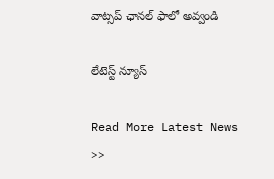వాట్స‌ప్ ఛాన‌ల్ ఫాలో అవ్వండి

లేటెస్ట్ న్యూస్‌

Read More Latest News >>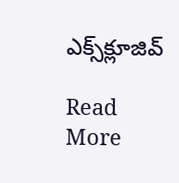ఎక్స్‌క్లూజివ్‌

Read More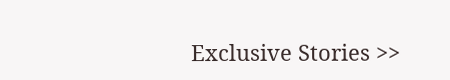Exclusive Stories >>